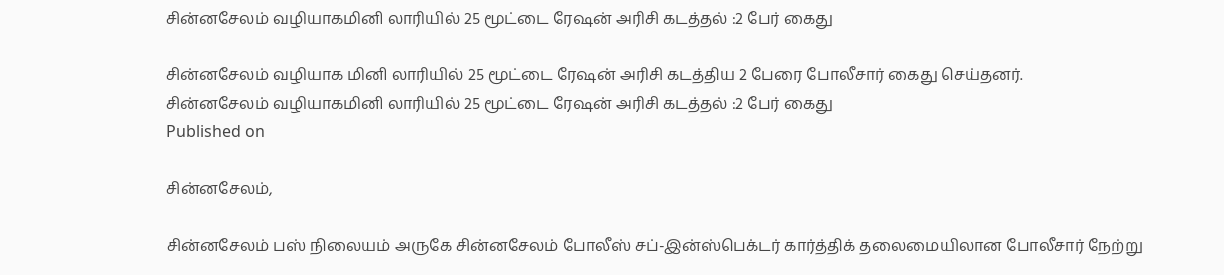சின்னசேலம் வழியாகமினி லாரியில் 25 மூட்டை ரேஷன் அரிசி கடத்தல் :2 பேர் கைது

சின்னசேலம் வழியாக மினி லாரியில் 25 மூட்டை ரேஷன் அரிசி கடத்திய 2 பேரை போலீசார் கைது செய்தனர்.
சின்னசேலம் வழியாகமினி லாரியில் 25 மூட்டை ரேஷன் அரிசி கடத்தல் :2 பேர் கைது
Published on

சின்னசேலம்,

சின்னசேலம் பஸ் நிலையம் அருகே சின்னசேலம் போலீஸ் சப்-இன்ஸ்பெக்டர் கார்த்திக் தலைமையிலான போலீசார் நேற்று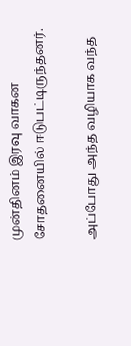முன்தினம் இரவு வாகன சோதனையில் ஈடுபட்டிருந்தனர்.

அப்போது அந்த வழியாக வந்த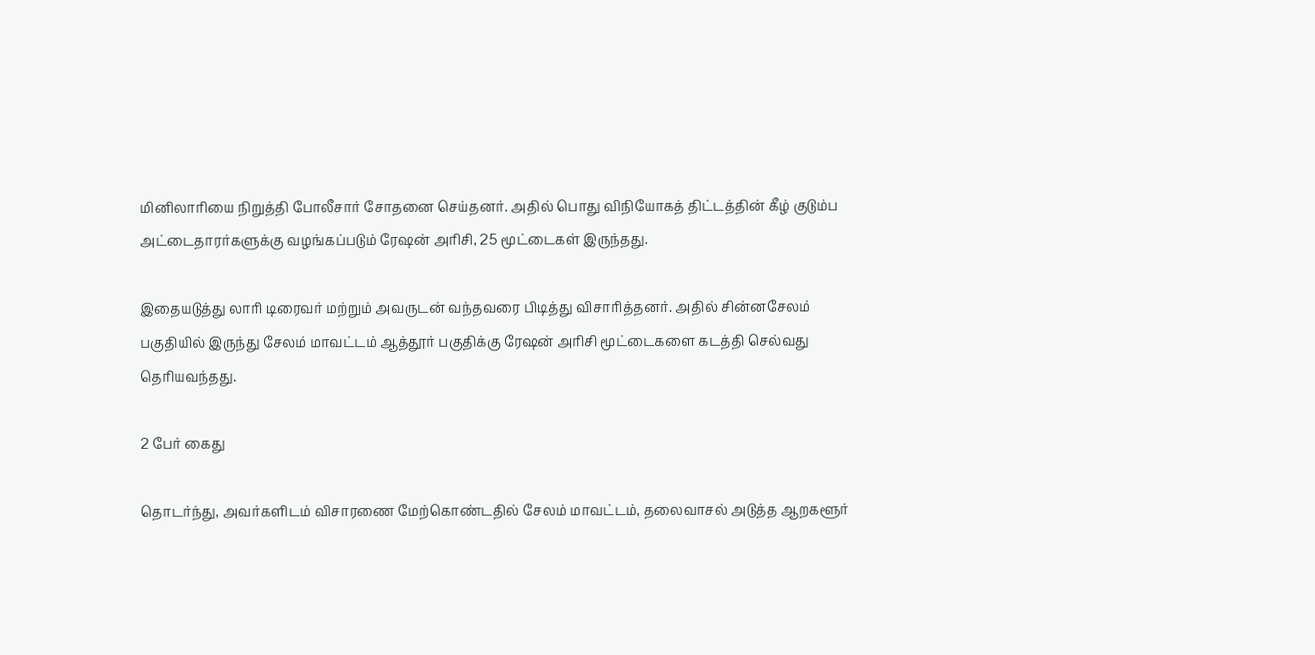மினிலாரியை நிறுத்தி போலீசார் சோதனை செய்தனர். அதில் பொது விநியோகத் திட்டத்தின் கீழ் குடும்ப அட்டைதாரர்களுக்கு வழங்கப்படும் ரேஷன் அரிசி, 25 மூட்டைகள் இருந்தது.

இதையடுத்து லாரி டிரைவர் மற்றும் அவருடன் வந்தவரை பிடித்து விசாரித்தனர். அதில் சின்னசேலம் பகுதியில் இருந்து சேலம் மாவட்டம் ஆத்தூர் பகுதிக்கு ரேஷன் அரிசி மூட்டைகளை கடத்தி செல்வது தெரியவந்தது.

2 பேர் கைது

தொடர்ந்து, அவர்களிடம் விசாரணை மேற்கொண்டதில் சேலம் மாவட்டம், தலைவாசல் அடுத்த ஆறகளூர்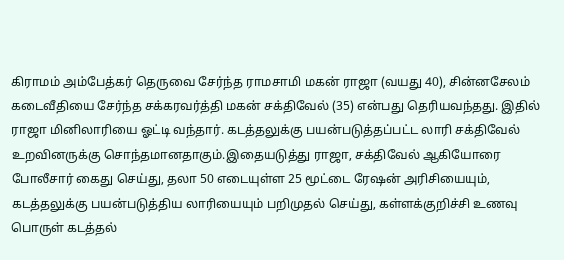கிராமம் அம்பேத்கர் தெருவை சேர்ந்த ராமசாமி மகன் ராஜா (வயது 40), சின்னசேலம் கடைவீதியை சேர்ந்த சக்கரவர்த்தி மகன் சக்திவேல் (35) என்பது தெரியவந்தது. இதில் ராஜா மினிலாரியை ஓட்டி வந்தார். கடத்தலுக்கு பயன்படுத்தப்பட்ட லாரி சக்திவேல் உறவினருக்கு சொந்தமானதாகும்.இதையடுத்து ராஜா, சக்திவேல் ஆகியோரை போலீசார் கைது செய்து, தலா 50 எடையுள்ள 25 மூட்டை ரேஷன் அரிசியையும், கடத்தலுக்கு பயன்படுத்திய லாரியையும் பறிமுதல் செய்து, கள்ளக்குறிச்சி உணவு பொருள் கடத்தல்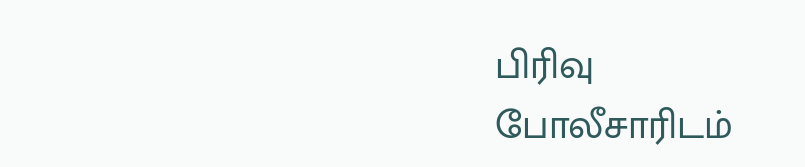பிரிவு போலீசாரிடம்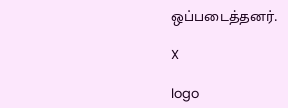ஒப்படைத்தனர்.

X

logo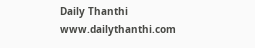Daily Thanthi
www.dailythanthi.com